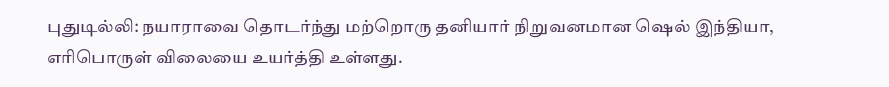புதுடில்லி: நயாராவை தொடர்ந்து மற்றொரு தனியார் நிறுவனமான ஷெல் இந்தியா, எரிபொருள் விலையை உயர்த்தி உள்ளது.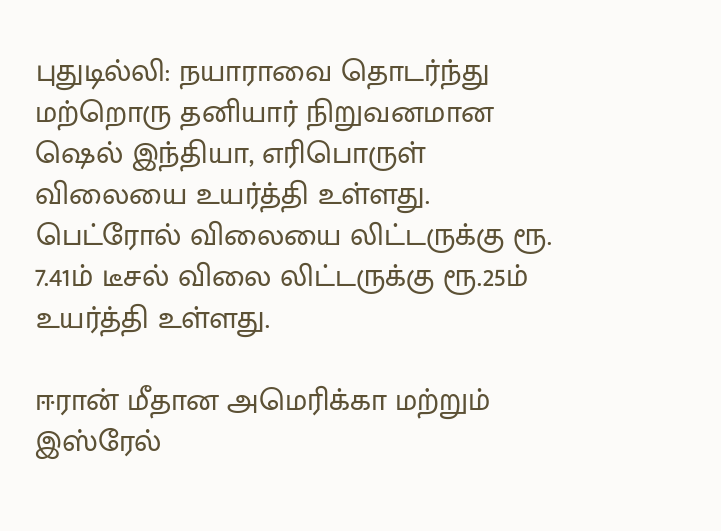புதுடில்லி: நயாராவை தொடர்ந்து மற்றொரு தனியார் நிறுவனமான ஷெல் இந்தியா, எரிபொருள் விலையை உயர்த்தி உள்ளது. பெட்ரோல் விலையை லிட்டருக்கு ரூ. 7.41ம் டீசல் விலை லிட்டருக்கு ரூ.25ம் உயர்த்தி உள்ளது.

ஈரான் மீதான அமெரிக்கா மற்றும் இஸ்ரேல்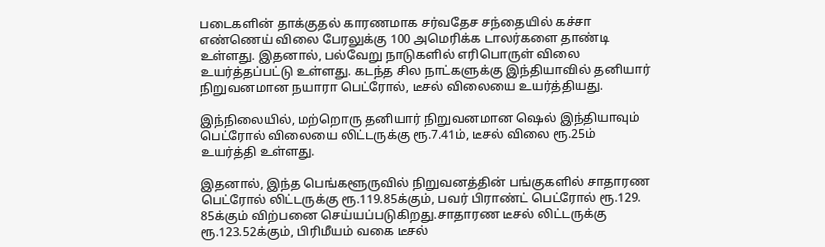படைகளின் தாக்குதல் காரணமாக சர்வதேச சந்தையில் கச்சா எண்ணெய் விலை பேரலுக்கு 100 அமெரிக்க டாலர்களை தாண்டி உள்ளது. இதனால், பல்வேறு நாடுகளில் எரிபொருள் விலை உயர்த்தப்பட்டு உள்ளது. கடந்த சில நாட்களுக்கு இந்தியாவில் தனியார் நிறுவனமான நயாரா பெட்ரோல், டீசல் விலையை உயர்த்தியது.

இந்நிலையில், மற்றொரு தனியார் நிறுவனமான ஷெல் இந்தியாவும் பெட்ரோல் விலையை லிட்டருக்கு ரூ.7.41ம், டீசல் விலை ரூ.25ம் உயர்த்தி உள்ளது.

இதனால், இந்த பெங்களூருவில் நிறுவனத்தின் பங்குகளில் சாதாரண பெட்ரோல் லிட்டருக்கு ரூ.119.85க்கும், பவர் பிராண்ட் பெட்ரோல் ரூ.129. 85க்கும் விற்பனை செய்யப்படுகிறது.சாதாரண டீசல் லிட்டருக்கு ரூ.123.52க்கும், பிரிமீயம் வகை டீசல்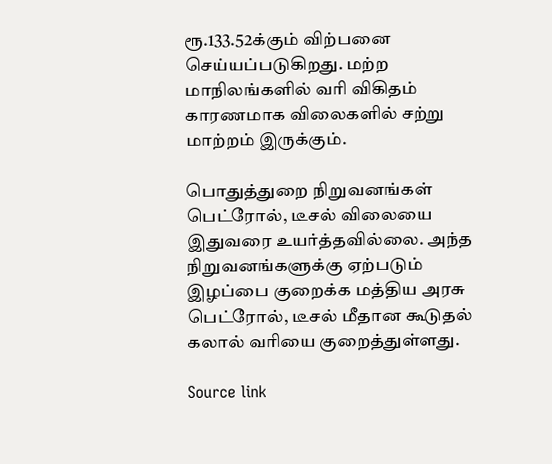ரூ.133.52க்கும் விற்பனை செய்யப்படுகிறது. மற்ற மாநிலங்களில் வரி விகிதம் காரணமாக விலைகளில் சற்று மாற்றம் இருக்கும்.

பொதுத்துறை நிறுவனங்கள் பெட்ரோல், டீசல் விலையை இதுவரை உயர்த்தவில்லை. அந்த நிறுவனங்களுக்கு ஏற்படும் இழப்பை குறைக்க மத்திய அரசு பெட்ரோல், டீசல் மீதான கூடுதல் கலால் வரியை குறைத்துள்ளது.

Source link